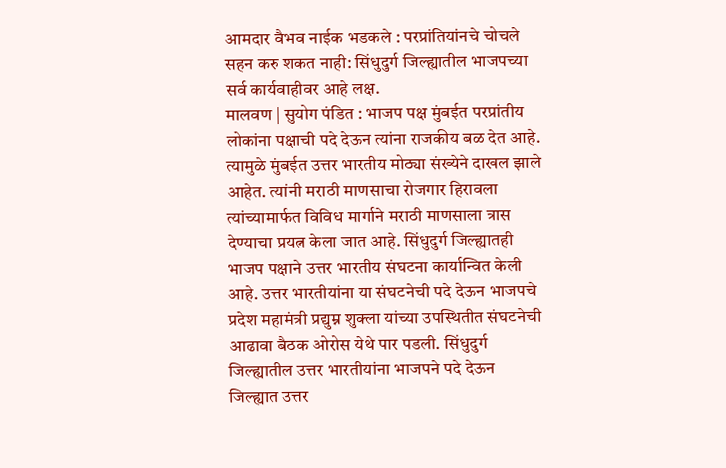आमदार वैभव नाईक भडकले : परप्रांतियांनचे चोचले सहन करु शकत नाही: सिंधुदुर्ग जिल्ह्यातील भाजपच्या सर्व कार्यवाहीवर आहे लक्ष.
मालवण | सुयोग पंडित : भाजप पक्ष मुंबईत परप्रांतीय लोकांना पक्षाची पदे देऊन त्यांना राजकीय बळ देत आहे. त्यामुळे मुंबईत उत्तर भारतीय मोठ्या संख्येने दाखल झाले आहेत. त्यांनी मराठी माणसाचा रोजगार हिरावला त्यांच्यामार्फत विविध मार्गाने मराठी माणसाला त्रास देण्याचा प्रयत्न केला जात आहे. सिंधुदुर्ग जिल्ह्यातही भाजप पक्षाने उत्तर भारतीय संघटना कार्यान्वित केली आहे. उत्तर भारतीयांना या संघटनेची पदे देऊन भाजपचे प्रदेश महामंत्री प्रद्युम्न शुक्ला यांच्या उपस्थितीत संघटनेची आढावा बैठक ओरोस येथे पार पडली. सिंधुदुर्ग जिल्ह्यातील उत्तर भारतीयांना भाजपने पदे देऊन जिल्ह्यात उत्तर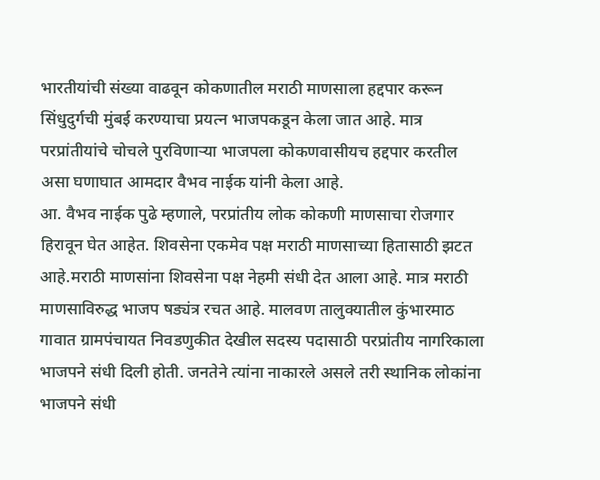भारतीयांची संख्या वाढवून कोकणातील मराठी माणसाला हद्दपार करून सिंधुदुर्गची मुंबई करण्याचा प्रयत्न भाजपकडून केला जात आहे. मात्र परप्रांतीयांचे चोचले पुरविणाऱ्या भाजपला कोकणवासीयच हद्दपार करतील असा घणाघात आमदार वैभव नाईक यांनी केला आहे.
आ. वैभव नाईक पुढे म्हणाले, परप्रांतीय लोक कोकणी माणसाचा रोजगार हिरावून घेत आहेत. शिवसेना एकमेव पक्ष मराठी माणसाच्या हितासाठी झटत आहे.मराठी माणसांना शिवसेना पक्ष नेहमी संधी देत आला आहे. मात्र मराठी माणसाविरुद्ध भाजप षड्यंत्र रचत आहे. मालवण तालुक्यातील कुंभारमाठ गावात ग्रामपंचायत निवडणुकीत देखील सदस्य पदासाठी परप्रांतीय नागरिकाला भाजपने संधी दिली होती. जनतेने त्यांना नाकारले असले तरी स्थानिक लोकांना भाजपने संधी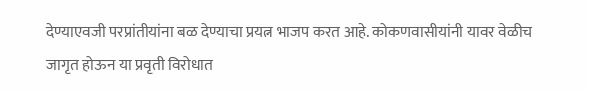देण्याएवजी परप्रांतीयांना बळ देण्याचा प्रयत्न भाजप करत आहे. कोकणवासीयांनी यावर वेळीच जागृत होऊन या प्रवृती विरोधात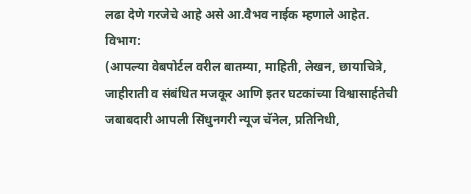लढा देणे गरजेचे आहे असे आ.वैभव नाईक म्हणाले आहेत.
विभाग:
(आपल्या वेबपोर्टल वरील बातम्या, माहिती, लेखन, छायाचित्रे, जाहीराती व संबंधित मजकूर आणि इतर घटकांच्या विश्वासार्हतेची जबाबदारी आपली सिंधुनगरी न्यूज चॅनेल, प्रतिनिधी,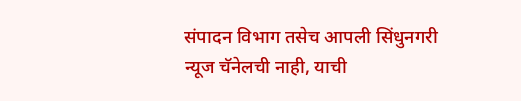संपादन विभाग तसेच आपली सिंधुनगरी न्यूज चॅनेलची नाही, याची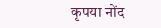कृपया नोंद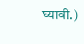घ्यावी.)